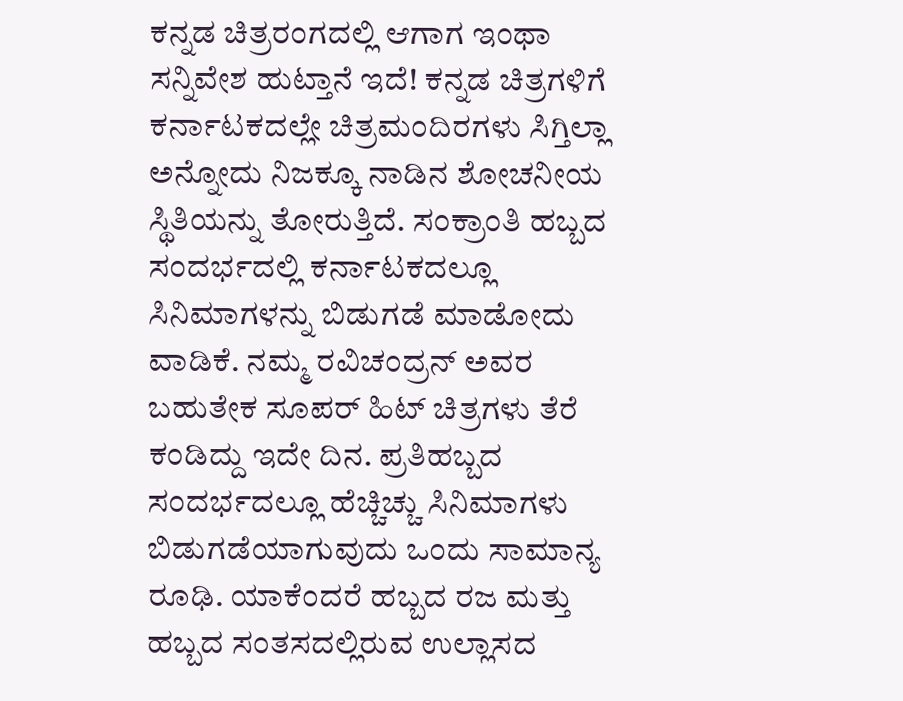ಕನ್ನಡ ಚಿತ್ರರಂಗದಲ್ಲಿ ಆಗಾಗ ಇಂಥಾ ಸನ್ನಿವೇಶ ಹುಟ್ತಾನೆ ಇದೆ! ಕನ್ನಡ ಚಿತ್ರಗಳಿಗೆ ಕರ್ನಾಟಕದಲ್ಲೇ ಚಿತ್ರಮಂದಿರಗಳು ಸಿಗ್ತಿಲ್ಲಾ ಅನ್ನೋದು ನಿಜಕ್ಕೂ ನಾಡಿನ ಶೋಚನೀಯ ಸ್ಥಿತಿಯನ್ನು ತೋರುತ್ತಿದೆ. ಸಂಕ್ರಾಂತಿ ಹಬ್ಬದ ಸಂದರ್ಭದಲ್ಲಿ ಕರ್ನಾಟಕದಲ್ಲೂ ಸಿನಿಮಾಗಳನ್ನು ಬಿಡುಗಡೆ ಮಾಡೋದು ವಾಡಿಕೆ. ನಮ್ಮ ರವಿಚಂದ್ರನ್ ಅವರ ಬಹುತೇಕ ಸೂಪರ್ ಹಿಟ್ ಚಿತ್ರಗಳು ತೆರೆ ಕಂಡಿದ್ದು ಇದೇ ದಿನ. ಪ್ರತಿಹಬ್ಬದ ಸಂದರ್ಭದಲ್ಲೂ ಹೆಚ್ಚಿಚ್ಚು ಸಿನಿಮಾಗಳು ಬಿಡುಗಡೆಯಾಗುವುದು ಒಂದು ಸಾಮಾನ್ಯ ರೂಢಿ. ಯಾಕೆಂದರೆ ಹಬ್ಬದ ರಜ ಮತ್ತು ಹಬ್ಬದ ಸಂತಸದಲ್ಲಿರುವ ಉಲ್ಲಾಸದ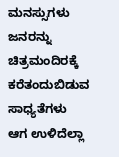ಮನಸ್ಸುಗಳು ಜನರನ್ನು ಚಿತ್ರಮಂದಿರಕ್ಕೆ ಕರೆತಂದುಬಿಡುವ ಸಾಧ್ಯತೆಗಳು ಆಗ ಉಳಿದೆಲ್ಲಾ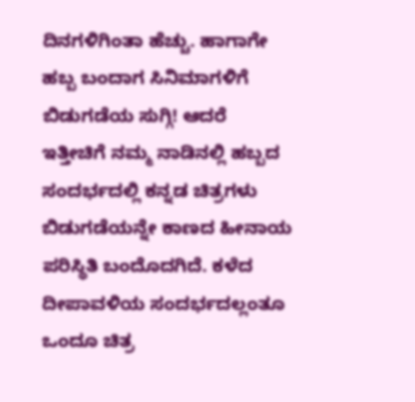ದಿನಗಳಿಗಿಂತಾ ಹೆಚ್ಚು. ಹಾಗಾಗೇ ಹಬ್ಬ ಬಂದಾಗ ಸಿನಿಮಾಗಳಿಗೆ ಬಿಡುಗಡೆಯ ಸುಗ್ಗಿ! ಆದರೆ ಇತ್ತೀಚಿಗೆ ನಮ್ಮ ನಾಡಿನಲ್ಲಿ ಹಬ್ಬದ ಸಂದರ್ಭದಲ್ಲಿ ಕನ್ನಡ ಚಿತ್ರಗಳು ಬಿಡುಗಡೆಯನ್ನೇ ಕಾಣದ ಹೀನಾಯ ಪರಿಸ್ಥಿತಿ ಬಂದೊದಗಿದೆ. ಕಳೆದ ದೀಪಾವಳಿಯ ಸಂದರ್ಭದಲ್ಲಂತೂ ಒಂದೂ ಚಿತ್ರ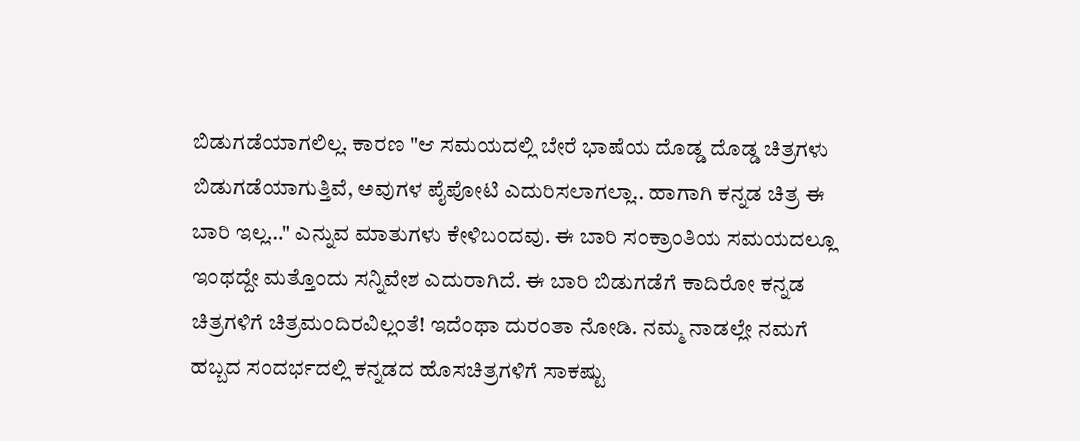ಬಿಡುಗಡೆಯಾಗಲಿಲ್ಲ. ಕಾರಣ "ಆ ಸಮಯದಲ್ಲಿ ಬೇರೆ ಭಾಷೆಯ ದೊಡ್ಡ ದೊಡ್ಡ ಚಿತ್ರಗಳು ಬಿಡುಗಡೆಯಾಗುತ್ತಿವೆ, ಅವುಗಳ ಪೈಪೋಟಿ ಎದುರಿಸಲಾಗಲ್ಲಾ.. ಹಾಗಾಗಿ ಕನ್ನಡ ಚಿತ್ರ ಈ ಬಾರಿ ಇಲ್ಲ…" ಎನ್ನುವ ಮಾತುಗಳು ಕೇಳಿಬಂದವು. ಈ ಬಾರಿ ಸಂಕ್ರಾಂತಿಯ ಸಮಯದಲ್ಲೂ ಇಂಥದ್ದೇ ಮತ್ತೊಂದು ಸನ್ನಿವೇಶ ಎದುರಾಗಿದೆ. ಈ ಬಾರಿ ಬಿಡುಗಡೆಗೆ ಕಾದಿರೋ ಕನ್ನಡ ಚಿತ್ರಗಳಿಗೆ ಚಿತ್ರಮಂದಿರವಿಲ್ಲಂತೆ! ಇದೆಂಥಾ ದುರಂತಾ ನೋಡಿ. ನಮ್ಮ ನಾಡಲ್ಲೇ ನಮಗೆ ಹಬ್ಬದ ಸಂದರ್ಭದಲ್ಲಿ ಕನ್ನಡದ ಹೊಸಚಿತ್ರಗಳಿಗೆ ಸಾಕಷ್ಟು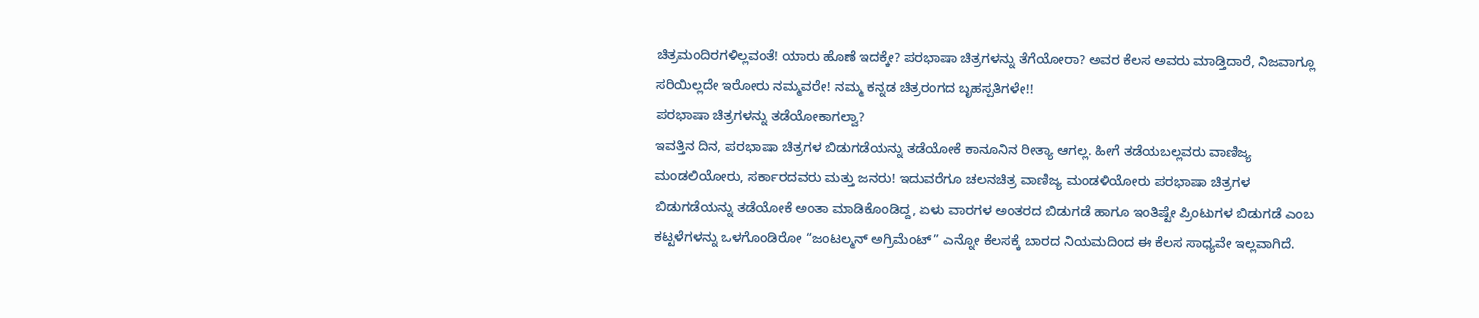ಚಿತ್ರಮಂದಿರಗಳಿಲ್ಲವಂತೆ! ಯಾರು ಹೊಣೆ ಇದಕ್ಕೇ? ಪರಭಾಷಾ ಚಿತ್ರಗಳನ್ನು ತೆಗೆಯೋರಾ? ಅವರ ಕೆಲಸ ಅವರು ಮಾಡ್ತಿದಾರೆ, ನಿಜವಾಗ್ಲೂ ಸರಿಯಿಲ್ಲದೇ ಇರೋರು ನಮ್ಮವರೇ! ನಮ್ಮ ಕನ್ನಡ ಚಿತ್ರರಂಗದ ಬೃಹಸ್ಪತಿಗಳೇ!!
ಪರಭಾಷಾ ಚಿತ್ರಗಳನ್ನು ತಡೆಯೋಕಾಗಲ್ವಾ?
ಇವತ್ತಿನ ದಿನ, ಪರಭಾಷಾ ಚಿತ್ರಗಳ ಬಿಡುಗಡೆಯನ್ನು ತಡೆಯೋಕೆ ಕಾನೂನಿನ ರೀತ್ಯಾ ಆಗಲ್ಲ. ಹೀಗೆ ತಡೆಯಬಲ್ಲವರು ವಾಣಿಜ್ಯ ಮಂಡಲಿಯೋರು, ಸರ್ಕಾರದವರು ಮತ್ತು ಜನರು! ಇದುವರೆಗೂ ಚಲನಚಿತ್ರ ವಾಣಿಜ್ಯ ಮಂಡಳಿಯೋರು ಪರಭಾಷಾ ಚಿತ್ರಗಳ ಬಿಡುಗಡೆಯನ್ನು ತಡೆಯೋಕೆ ಅಂತಾ ಮಾಡಿಕೊಂಡಿದ್ದ, ಏಳು ವಾರಗಳ ಅಂತರದ ಬಿಡುಗಡೆ ಹಾಗೂ ಇಂತಿಷ್ಟೇ ಪ್ರಿಂಟುಗಳ ಬಿಡುಗಡೆ ಎಂಬ ಕಟ್ಟಳೆಗಳನ್ನು ಒಳಗೊಂಡಿರೋ “ಜಂಟಲ್ಮನ್ ಅಗ್ರಿಮೆಂಟ್” ಎನ್ನೋ ಕೆಲಸಕ್ಕೆ ಬಾರದ ನಿಯಮದಿಂದ ಈ ಕೆಲಸ ಸಾಧ್ಯವೇ ಇಲ್ಲವಾಗಿದೆ.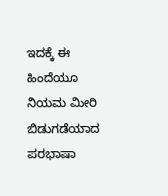ಇದಕ್ಕೆ ಈ ಹಿಂದೆಯೂ ನಿಯಮ ಮೀರಿ ಬಿಡುಗಡೆಯಾದ ಪರಭಾಷಾ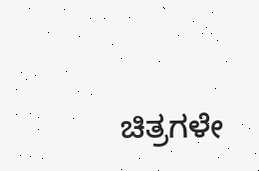ಚಿತ್ರಗಳೇ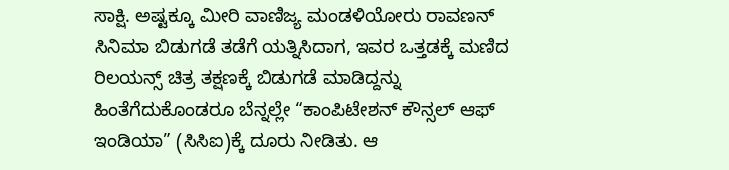ಸಾಕ್ಷಿ. ಅಷ್ಟಕ್ಕೂ ಮೀರಿ ವಾಣಿಜ್ಯ ಮಂಡಳಿಯೋರು ರಾವಣನ್ ಸಿನಿಮಾ ಬಿಡುಗಡೆ ತಡೆಗೆ ಯತ್ನಿಸಿದಾಗ, ಇವರ ಒತ್ತಡಕ್ಕೆ ಮಣಿದ ರಿಲಯನ್ಸ್ ಚಿತ್ರ ತಕ್ಷಣಕ್ಕೆ ಬಿಡುಗಡೆ ಮಾಡಿದ್ದನ್ನು ಹಿಂತೆಗೆದುಕೊಂಡರೂ ಬೆನ್ನಲ್ಲೇ “ಕಾಂಪಿಟೇಶನ್ ಕೌನ್ಸಲ್ ಆಫ್ ಇಂಡಿಯಾ” (ಸಿಸಿಐ)ಕ್ಕೆ ದೂರು ನೀಡಿತು. ಆ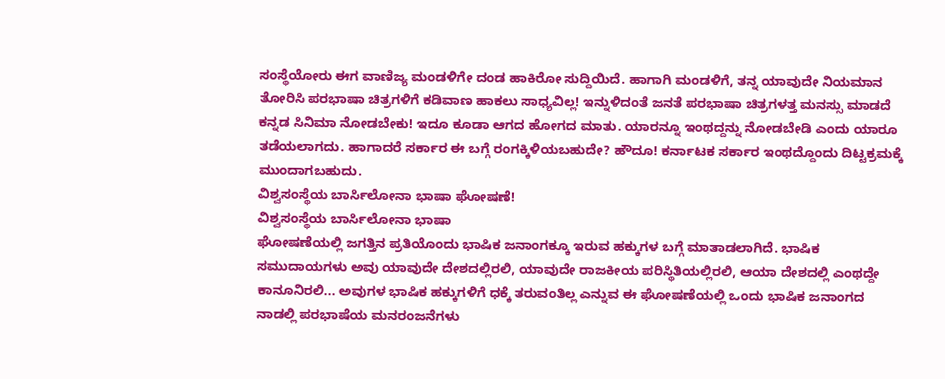ಸಂಸ್ಥೆಯೋರು ಈಗ ವಾಣಿಜ್ಯ ಮಂಡಳಿಗೇ ದಂಡ ಹಾಕಿರೋ ಸುದ್ದಿಯಿದೆ. ಹಾಗಾಗಿ ಮಂಡಳಿಗೆ, ತನ್ನ ಯಾವುದೇ ನಿಯಮಾನ ತೋರಿಸಿ ಪರಭಾಷಾ ಚಿತ್ರಗಳಿಗೆ ಕಡಿವಾಣ ಹಾಕಲು ಸಾಧ್ಯವಿಲ್ಲ! ಇನ್ನುಳಿದಂತೆ ಜನತೆ ಪರಭಾಷಾ ಚಿತ್ರಗಳತ್ತ ಮನಸ್ಸು ಮಾಡದೆ ಕನ್ನಡ ಸಿನಿಮಾ ನೋಡಬೇಕು! ಇದೂ ಕೂಡಾ ಆಗದ ಹೋಗದ ಮಾತು. ಯಾರನ್ನೂ ಇಂಥದ್ದನ್ನು ನೋಡಬೇಡಿ ಎಂದು ಯಾರೂ ತಡೆಯಲಾಗದು. ಹಾಗಾದರೆ ಸರ್ಕಾರ ಈ ಬಗ್ಗೆ ರಂಗಕ್ಕಿಳಿಯಬಹುದೇ? ಹೌದೂ! ಕರ್ನಾಟಕ ಸರ್ಕಾರ ಇಂಥದ್ದೊಂದು ದಿಟ್ಟಕ್ರಮಕ್ಕೆ ಮುಂದಾಗಬಹುದು.
ವಿಶ್ವಸಂಸ್ಥೆಯ ಬಾರ್ಸಿಲೋನಾ ಭಾಷಾ ಘೋಷಣೆ!
ವಿಶ್ವಸಂಸ್ಥೆಯ ಬಾರ್ಸಿಲೋನಾ ಭಾಷಾ
ಘೋಷಣೆಯಲ್ಲಿ ಜಗತ್ತಿನ ಪ್ರತಿಯೊಂದು ಭಾಷಿಕ ಜನಾಂಗಕ್ಕೂ ಇರುವ ಹಕ್ಕುಗಳ ಬಗ್ಗೆ ಮಾತಾಡಲಾಗಿದೆ. ಭಾಷಿಕ ಸಮುದಾಯಗಳು ಅವು ಯಾವುದೇ ದೇಶದಲ್ಲಿರಲಿ, ಯಾವುದೇ ರಾಜಕೀಯ ಪರಿಸ್ಥಿತಿಯಲ್ಲಿರಲಿ, ಆಯಾ ದೇಶದಲ್ಲಿ ಎಂಥದ್ದೇ ಕಾನೂನಿರಲಿ... ಅವುಗಳ ಭಾಷಿಕ ಹಕ್ಕುಗಳಿಗೆ ಧಕ್ಕೆ ತರುವಂತಿಲ್ಲ ಎನ್ನುವ ಈ ಘೋಷಣೆಯಲ್ಲಿ ಒಂದು ಭಾಷಿಕ ಜನಾಂಗದ ನಾಡಲ್ಲಿ ಪರಭಾಷೆಯ ಮನರಂಜನೆಗಳು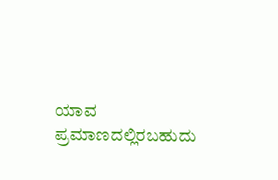ಯಾವ ಪ್ರಮಾಣದಲ್ಲಿರಬಹುದು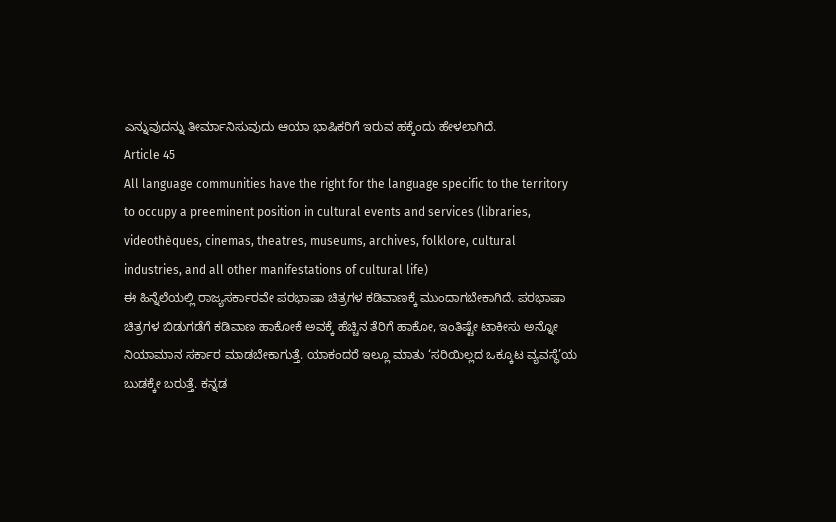ಎನ್ನುವುದನ್ನು ತೀರ್ಮಾನಿಸುವುದು ಆಯಾ ಭಾಷಿಕರಿಗೆ ಇರುವ ಹಕ್ಕೆಂದು ಹೇಳಲಾಗಿದೆ.
Article 45
All language communities have the right for the language specific to the territory to occupy a preeminent position in cultural events and services (libraries, videothèques, cinemas, theatres, museums, archives, folklore, cultural industries, and all other manifestations of cultural life)
ಈ ಹಿನ್ನೆಲೆಯಲ್ಲಿ ರಾಜ್ಯಸರ್ಕಾರವೇ ಪರಭಾಷಾ ಚಿತ್ರಗಳ ಕಡಿವಾಣಕ್ಕೆ ಮುಂದಾಗಬೇಕಾಗಿದೆ. ಪರಭಾಷಾ ಚಿತ್ರಗಳ ಬಿಡುಗಡೆಗೆ ಕಡಿವಾಣ ಹಾಕೋಕೆ ಅವಕ್ಕೆ ಹೆಚ್ಚಿನ ತೆರಿಗೆ ಹಾಕೋ, ಇಂತಿಷ್ಟೇ ಟಾಕೀಸು ಅನ್ನೋ ನಿಯಾಮಾನ ಸರ್ಕಾರ ಮಾಡಬೇಕಾಗುತ್ತೆ. ಯಾಕಂದರೆ ಇಲ್ಲೂ ಮಾತು ‘ಸರಿಯಿಲ್ಲದ ಒಕ್ಕೂಟ ವ್ಯವಸ್ಥೆ’ಯ ಬುಡಕ್ಕೇ ಬರುತ್ತೆ. ಕನ್ನಡ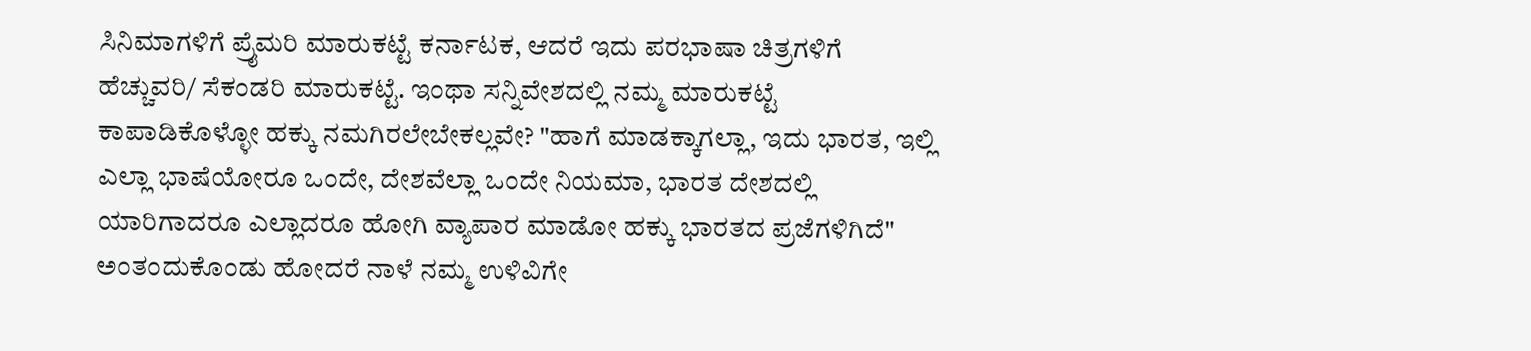ಸಿನಿಮಾಗಳಿಗೆ ಪ್ರೈಮರಿ ಮಾರುಕಟ್ಟೆ ಕರ್ನಾಟಕ, ಆದರೆ ಇದು ಪರಭಾಷಾ ಚಿತ್ರಗಳಿಗೆ ಹೆಚ್ಚುವರಿ/ ಸೆಕಂಡರಿ ಮಾರುಕಟ್ಟೆ. ಇಂಥಾ ಸನ್ನಿವೇಶದಲ್ಲಿ ನಮ್ಮ ಮಾರುಕಟ್ಟೆ ಕಾಪಾಡಿಕೊಳ್ಳೋ ಹಕ್ಕು ನಮಗಿರಲೇಬೇಕಲ್ಲವೇ? "ಹಾಗೆ ಮಾಡಕ್ಕಾಗಲ್ಲಾ, ಇದು ಭಾರತ, ಇಲ್ಲಿ ಎಲ್ಲಾ ಭಾಷೆಯೋರೂ ಒಂದೇ, ದೇಶವೆಲ್ಲಾ ಒಂದೇ ನಿಯಮಾ, ಭಾರತ ದೇಶದಲ್ಲಿ ಯಾರಿಗಾದರೂ ಎಲ್ಲಾದರೂ ಹೋಗಿ ವ್ಯಾಪಾರ ಮಾಡೋ ಹಕ್ಕು ಭಾರತದ ಪ್ರಜೆಗಳಿಗಿದೆ" ಅಂತಂದುಕೊಂಡು ಹೋದರೆ ನಾಳೆ ನಮ್ಮ ಉಳಿವಿಗೇ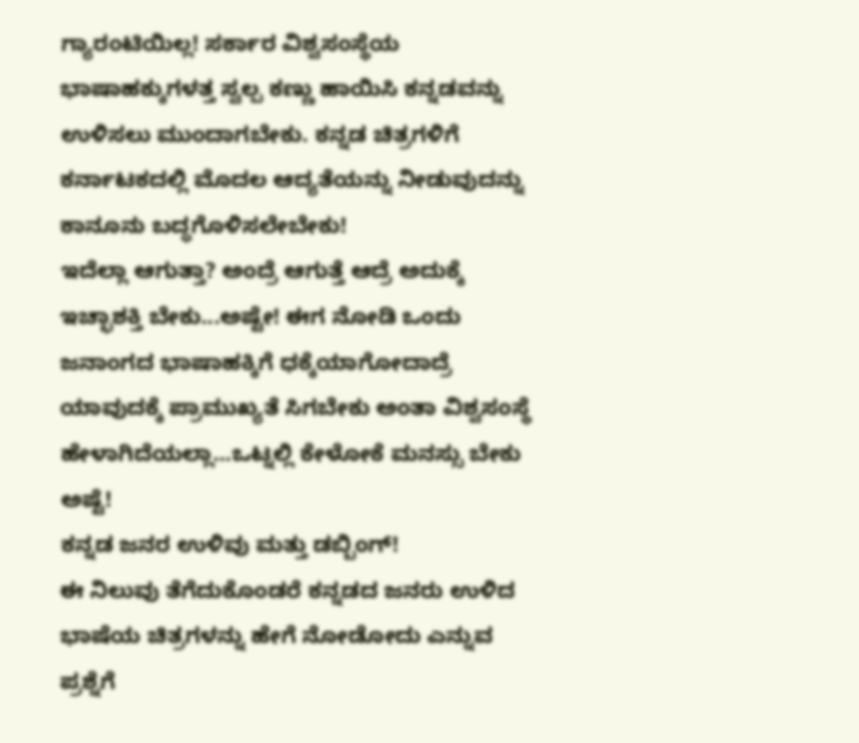ಗ್ಯಾರಂಟಿಯಿಲ್ಲ! ಸರ್ಕಾರ ವಿಶ್ವಸಂಸ್ಥೆಯ ಭಾಷಾಹಕ್ಕುಗಳತ್ತ ಸ್ವಲ್ಪ ಕಣ್ಣು ಹಾಯಿಸಿ ಕನ್ನಡವನ್ನು ಉಳಿಸಲು ಮುಂದಾಗಬೇಕು. ಕನ್ನಡ ಚಿತ್ರಗಳಿಗೆ ಕರ್ನಾಟಕದಲ್ಲಿ ಮೊದಲ ಆದ್ಯತೆಯನ್ನು ನೀಡುವುದನ್ನು ಕಾನೂನು ಬದ್ಧಗೊಳಿಸಲೇಬೇಕು!
ಇದೆಲ್ಲಾ ಆಗುತ್ತಾ? ಅಂದ್ರೆ ಆಗುತ್ತೆ ಆದ್ರೆ ಅದುಕ್ಕೆ ಇಚ್ಛಾಶಕ್ತಿ ಬೇಕು...ಅಷ್ಟೇ! ಈಗ ನೋಡಿ ಒಂದು ಜನಾಂಗದ ಭಾಷಾಹಕ್ಕಿಗೆ ಧಕ್ಕೆಯಾಗೋದಾದ್ರೆ ಯಾವುದಕ್ಕೆ ಪ್ರಾಮುಖ್ಯತೆ ಸಿಗಬೇಕು ಅಂತಾ ವಿಶ್ವಸಂಸ್ಥೆ ಹೇಳಾಗಿದೆಯಲ್ಲಾ...ಒಟ್ನಲ್ಲಿ ಕೇಳೋಕೆ ಮನಸ್ಸು ಬೇಕು ಅಷ್ಟೆ!
ಕನ್ನಡ ಜನರ ಉಳಿವು ಮತ್ತು ಡಬ್ಬಿಂಗ್!
ಈ ನಿಲುವು ತೆಗೆದುಕೊಂಡರೆ ಕನ್ನಡದ ಜನರು ಉಳಿದ ಭಾಷೆಯ ಚಿತ್ರಗಳನ್ನು ಹೇಗೆ ನೋಡೋದು ಎನ್ನುವ ಪ್ರಶ್ನೆಗೆ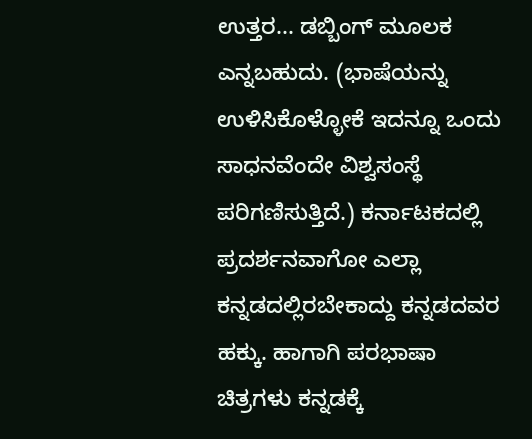ಉತ್ತರ... ಡಬ್ಬಿಂಗ್ ಮೂಲಕ ಎನ್ನಬಹುದು. (ಭಾಷೆಯನ್ನು ಉಳಿಸಿಕೊಳ್ಳೋಕೆ ಇದನ್ನೂ ಒಂದು ಸಾಧನವೆಂದೇ ವಿಶ್ವಸಂಸ್ಥೆ ಪರಿಗಣಿಸುತ್ತಿದೆ.) ಕರ್ನಾಟಕದಲ್ಲಿ ಪ್ರದರ್ಶನವಾಗೋ ಎಲ್ಲಾ ಕನ್ನಡದಲ್ಲಿರಬೇಕಾದ್ದು ಕನ್ನಡದವರ ಹಕ್ಕು. ಹಾಗಾಗಿ ಪರಭಾಷಾ ಚಿತ್ರಗಳು ಕನ್ನಡಕ್ಕೆ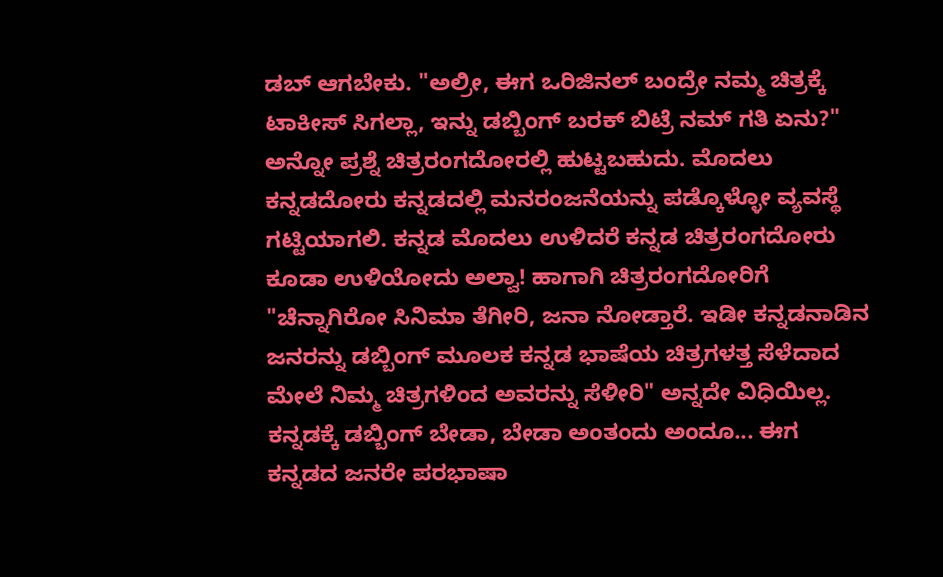ಡಬ್ ಆಗಬೇಕು. "ಅಲ್ರೀ, ಈಗ ಒರಿಜಿನಲ್ ಬಂದ್ರೇ ನಮ್ಮ ಚಿತ್ರಕ್ಕೆ ಟಾಕೀಸ್ ಸಿಗಲ್ಲಾ, ಇನ್ನು ಡಬ್ಬಿಂಗ್ ಬರಕ್ ಬಿಟ್ರೆ ನಮ್ ಗತಿ ಏನು?" ಅನ್ನೋ ಪ್ರಶ್ನೆ ಚಿತ್ರರಂಗದೋರಲ್ಲಿ ಹುಟ್ಟಬಹುದು. ಮೊದಲು ಕನ್ನಡದೋರು ಕನ್ನಡದಲ್ಲಿ ಮನರಂಜನೆಯನ್ನು ಪಡ್ಕೊಳ್ಳೋ ವ್ಯವಸ್ಥೆ ಗಟ್ಟಿಯಾಗಲಿ. ಕನ್ನಡ ಮೊದಲು ಉಳಿದರೆ ಕನ್ನಡ ಚಿತ್ರರಂಗದೋರು ಕೂಡಾ ಉಳಿಯೋದು ಅಲ್ವಾ! ಹಾಗಾಗಿ ಚಿತ್ರರಂಗದೋರಿಗೆ "ಚೆನ್ನಾಗಿರೋ ಸಿನಿಮಾ ತೆಗೀರಿ, ಜನಾ ನೋಡ್ತಾರೆ. ಇಡೀ ಕನ್ನಡನಾಡಿನ ಜನರನ್ನು ಡಬ್ಬಿಂಗ್ ಮೂಲಕ ಕನ್ನಡ ಭಾಷೆಯ ಚಿತ್ರಗಳತ್ತ ಸೆಳೆದಾದ ಮೇಲೆ ನಿಮ್ಮ ಚಿತ್ರಗಳಿಂದ ಅವರನ್ನು ಸೆಳೀರಿ" ಅನ್ನದೇ ವಿಧಿಯಿಲ್ಲ.
ಕನ್ನಡಕ್ಕೆ ಡಬ್ಬಿಂಗ್ ಬೇಡಾ, ಬೇಡಾ ಅಂತಂದು ಅಂದೂ... ಈಗ ಕನ್ನಡದ ಜನರೇ ಪರಭಾಷಾ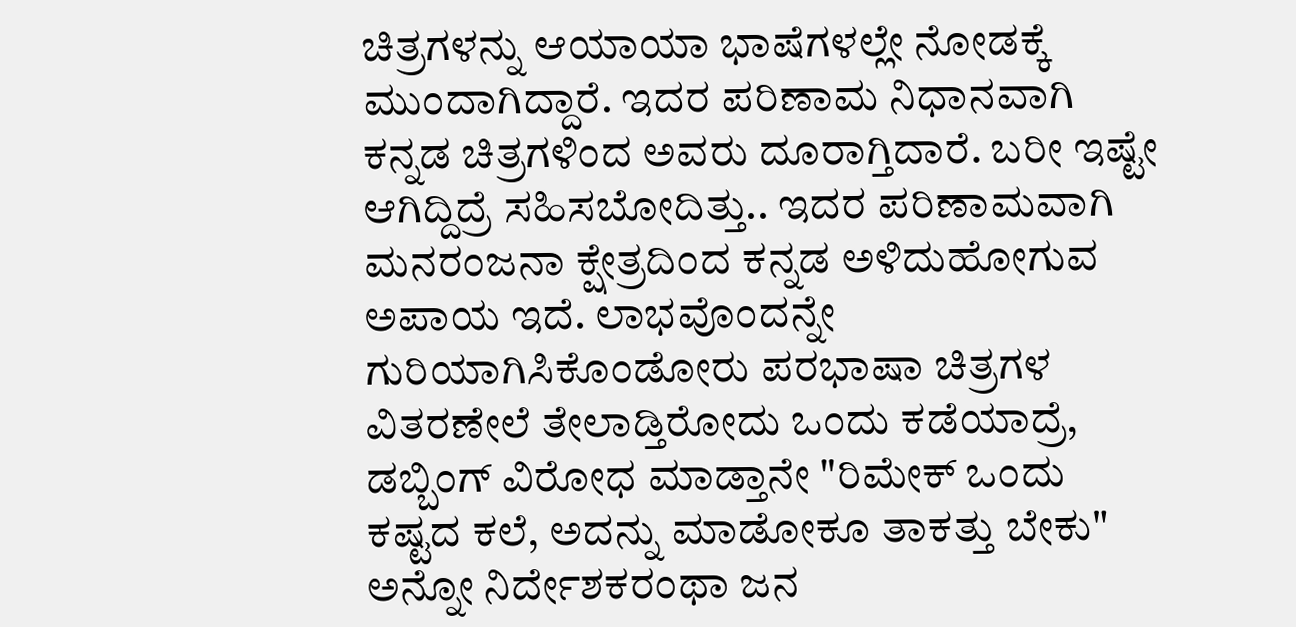ಚಿತ್ರಗಳನ್ನು ಆಯಾಯಾ ಭಾಷೆಗಳಲ್ಲೇ ನೋಡಕ್ಕೆ ಮುಂದಾಗಿದ್ದಾರೆ. ಇದರ ಪರಿಣಾಮ ನಿಧಾನವಾಗಿ ಕನ್ನಡ ಚಿತ್ರಗಳಿಂದ ಅವರು ದೂರಾಗ್ತಿದಾರೆ. ಬರೀ ಇಷ್ಟೇ ಆಗಿದ್ದಿದ್ರೆ ಸಹಿಸಬೋದಿತ್ತು.. ಇದರ ಪರಿಣಾಮವಾಗಿ ಮನರಂಜನಾ ಕ್ಷೇತ್ರದಿಂದ ಕನ್ನಡ ಅಳಿದುಹೋಗುವ ಅಪಾಯ ಇದೆ. ಲಾಭವೊಂದನ್ನೇ ಗುರಿಯಾಗಿಸಿಕೊಂಡೋರು ಪರಭಾಷಾ ಚಿತ್ರಗಳ ವಿತರಣೇಲೆ ತೇಲಾಡ್ತಿರೋದು ಒಂದು ಕಡೆಯಾದ್ರೆ, ಡಬ್ಬಿಂಗ್ ವಿರೋಧ ಮಾಡ್ತಾನೇ "ರಿಮೇಕ್ ಒಂದು ಕಷ್ಟದ ಕಲೆ, ಅದನ್ನು ಮಾಡೋಕೂ ತಾಕತ್ತು ಬೇಕು" ಅನ್ನೋ ನಿರ್ದೇಶಕರಂಥಾ ಜನ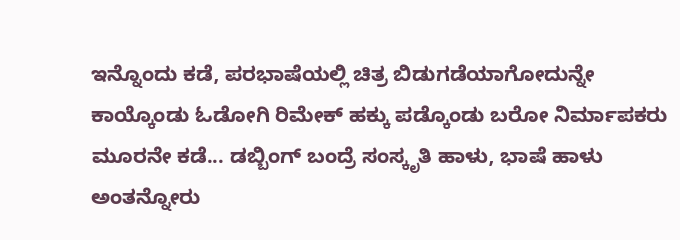ಇನ್ನೊಂದು ಕಡೆ, ಪರಭಾಷೆಯಲ್ಲಿ ಚಿತ್ರ ಬಿಡುಗಡೆಯಾಗೋದುನ್ನೇ ಕಾಯ್ಕೊಂಡು ಓಡೋಗಿ ರಿಮೇಕ್ ಹಕ್ಕು ಪಡ್ಕೊಂಡು ಬರೋ ನಿರ್ಮಾಪಕರು ಮೂರನೇ ಕಡೆ... ಡಬ್ಬಿಂಗ್ ಬಂದ್ರೆ ಸಂಸ್ಕೃತಿ ಹಾಳು, ಭಾಷೆ ಹಾಳು ಅಂತನ್ನೋರು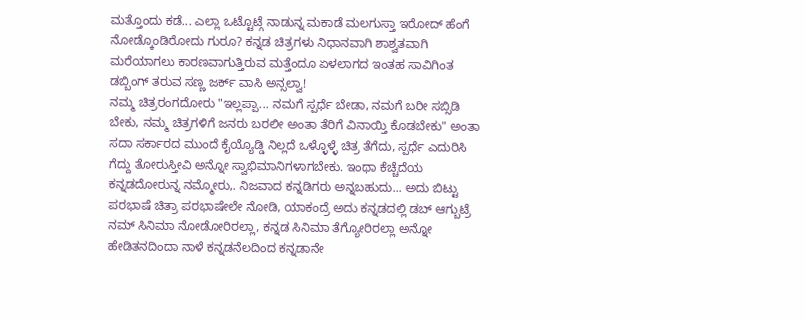ಮತ್ತೊಂದು ಕಡೆ... ಎಲ್ಲಾ ಒಟ್ಟೊಟ್ಗೆ ನಾಡುನ್ನ ಮಕಾಡೆ ಮಲಗುಸ್ತಾ ಇರೋದ್ ಹೆಂಗೆ ನೋಡ್ಕೊಂಡಿರೋದು ಗುರೂ? ಕನ್ನಡ ಚಿತ್ರಗಳು ನಿಧಾನವಾಗಿ ಶಾಶ್ವತವಾಗಿ ಮರೆಯಾಗಲು ಕಾರಣವಾಗುತ್ತಿರುವ ಮತ್ತೆಂದೂ ಏಳಲಾಗದ ಇಂತಹ ಸಾವಿಗಿಂತ ಡಬ್ಬಿಂಗ್ ತರುವ ಸಣ್ಣ ಜರ್ಕ್ ವಾಸಿ ಅನ್ಸಲ್ವಾ!
ನಮ್ಮ ಚಿತ್ರರಂಗದೋರು "ಇಲ್ಲಪ್ಪಾ... ನಮಗೆ ಸ್ಪರ್ಧೆ ಬೇಡಾ, ನಮಗೆ ಬರೀ ಸಬ್ಸಿಡಿ ಬೇಕು, ನಮ್ಮ ಚಿತ್ರಗಳಿಗೆ ಜನರು ಬರಲೀ ಅಂತಾ ತೆರಿಗೆ ವಿನಾಯ್ತಿ ಕೊಡಬೇಕು" ಅಂತಾ ಸದಾ ಸರ್ಕಾರದ ಮುಂದೆ ಕೈಯ್ಯೊಡ್ಡಿ ನಿಲ್ಲದೆ ಒಳ್ಳೊಳ್ಳೆ ಚಿತ್ರ ತೆಗೆದು, ಸ್ಪರ್ಧೆ ಎದುರಿಸಿ ಗೆದ್ದು ತೋರುಸ್ತೀವಿ ಅನ್ನೋ ಸ್ವಾಭಿಮಾನಿಗಳಾಗಬೇಕು. ಇಂಥಾ ಕೆಚ್ಚೆದೆಯ ಕನ್ನಡದೋರುನ್ನ ನಮ್ಮೋರು,. ನಿಜವಾದ ಕನ್ನಡಿಗರು ಅನ್ನಬಹುದು... ಅದು ಬಿಟ್ಟು ಪರಭಾಷೆ ಚಿತ್ರಾ ಪರಭಾಷೇಲೇ ನೋಡಿ, ಯಾಕಂದ್ರೆ ಅದು ಕನ್ನಡದಲ್ಲಿ ಡಬ್ ಆಗ್ಬುಟ್ರೆ ನಮ್ ಸಿನಿಮಾ ನೋಡೋರಿರಲ್ಲಾ, ಕನ್ನಡ ಸಿನಿಮಾ ತೆಗ್ಯೋರಿರಲ್ಲಾ ಅನ್ನೋ ಹೇಡಿತನದಿಂದಾ ನಾಳೆ ಕನ್ನಡನೆಲದಿಂದ ಕನ್ನಡಾನೇ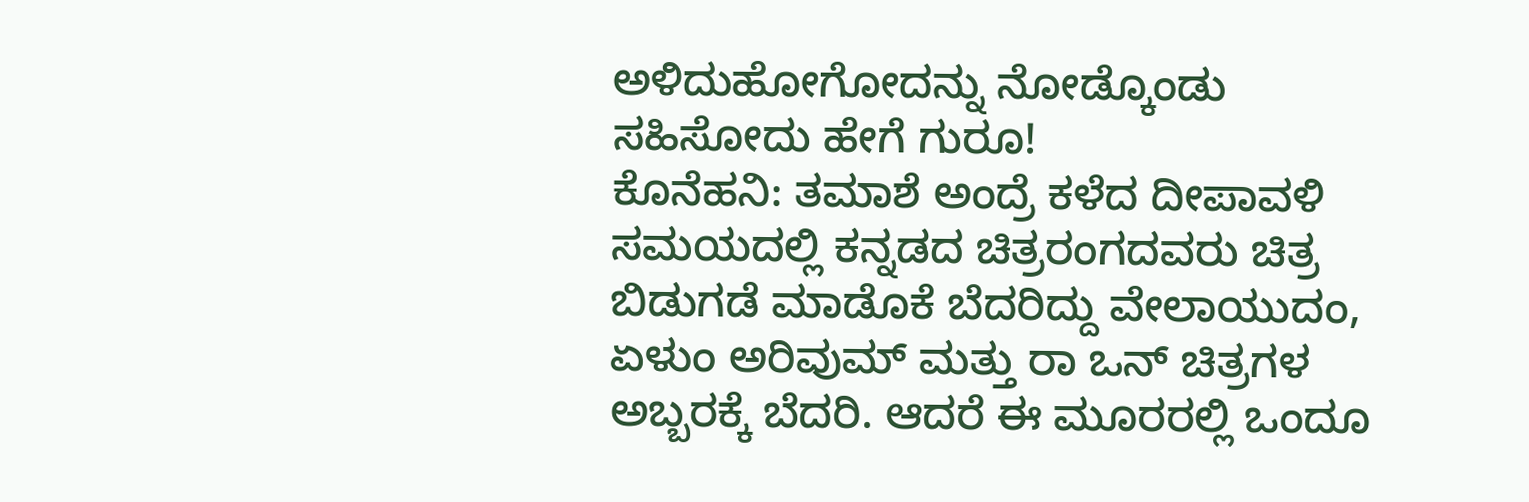ಅಳಿದುಹೋಗೋದನ್ನು ನೋಡ್ಕೊಂಡು ಸಹಿಸೋದು ಹೇಗೆ ಗುರೂ!
ಕೊನೆಹನಿ: ತಮಾಶೆ ಅಂದ್ರೆ ಕಳೆದ ದೀಪಾವಳಿ ಸಮಯದಲ್ಲಿ ಕನ್ನಡದ ಚಿತ್ರರಂಗದವರು ಚಿತ್ರ ಬಿಡುಗಡೆ ಮಾಡೊಕೆ ಬೆದರಿದ್ದು ವೇಲಾಯುದಂ, ಏಳುಂ ಅರಿವುಮ್ ಮತ್ತು ರಾ ಒನ್ ಚಿತ್ರಗಳ ಅಬ್ಬರಕ್ಕೆ ಬೆದರಿ. ಆದರೆ ಈ ಮೂರರಲ್ಲಿ ಒಂದೂ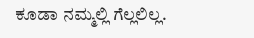ಕೂಡಾ ನಮ್ಮಲ್ಲಿ ಗೆಲ್ಲಲಿಲ್ಲ.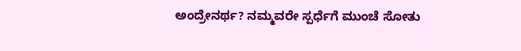ಅಂದ್ರೇನರ್ಥ? ನಮ್ಮವರೇ ಸ್ಪರ್ಧೆಗೆ ಮುಂಚೆ ಸೋತು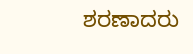ಶರಣಾದರು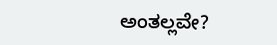ಅಂತಲ್ಲವೇ?